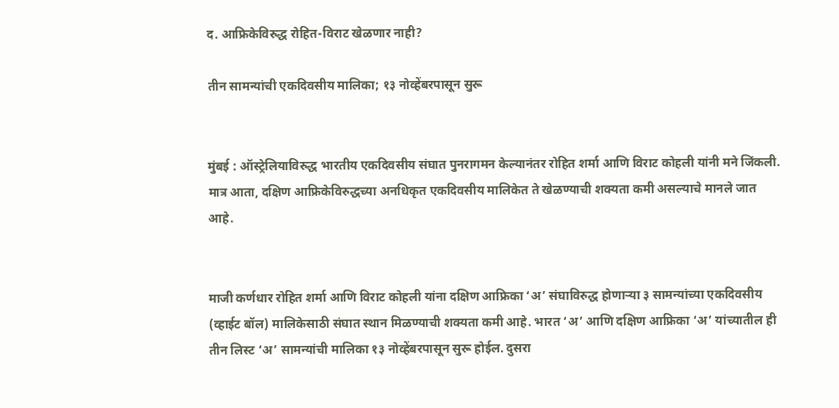द. आफ्रिकेविरुद्ध रोहित-विराट खेळणार नाही?

तीन सामन्यांची एकदिवसीय मालिका; १३ नोव्हेंबरपासून सुरू


मुंबई : ऑस्ट्रेलियाविरुद्ध भारतीय एकदिवसीय संघात पुनरागमन केल्यानंतर रोहित शर्मा आणि विराट कोहली यांनी मने जिंकली. मात्र आता, दक्षिण आफ्रिकेविरुद्धच्या अनधिकृत एकदिवसीय मालिकेत ते खेळण्याची शक्यता कमी असल्याचे मानले जात आहे.


माजी कर्णधार रोहित शर्मा आणि विराट कोहली यांना दक्षिण आफ्रिका ‘अ’ संघाविरुद्ध होणाऱ्या ३ सामन्यांच्या एकदिवसीय (व्हाईट बॉल) मालिकेसाठी संघात स्थान मिळण्याची शक्यता कमी आहे. भारत ‘अ’ आणि दक्षिण आफ्रिका ‘अ’ यांच्यातील ही तीन लिस्ट ‘अ’ सामन्यांची मालिका १३ नोव्हेंबरपासून सुरू होईल. दुसरा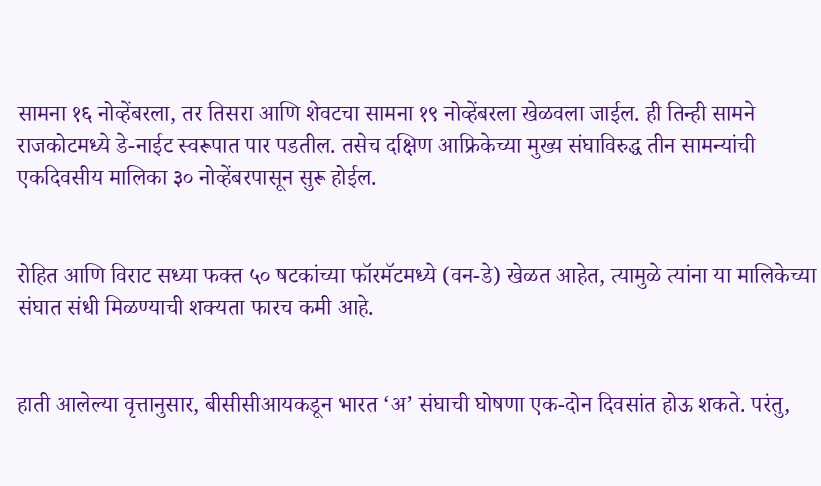सामना १६ नोव्हेंबरला, तर तिसरा आणि शेवटचा सामना १९ नोव्हेंबरला खेळवला जाईल. ही तिन्ही सामने राजकोटमध्ये डे-नाईट स्वरूपात पार पडतील. तसेच दक्षिण आफ्रिकेच्या मुख्य संघाविरुद्ध तीन सामन्यांची एकदिवसीय मालिका ३० नोव्हेंबरपासून सुरू होईल.


रोहित आणि विराट सध्या फक्त ५० षटकांच्या फॉरमॅटमध्ये (वन-डे) खेळत आहेत, त्यामुळे त्यांना या मालिकेच्या संघात संधी मिळण्याची शक्यता फारच कमी आहे.


हाती आलेल्या वृत्तानुसार, बीसीसीआयकडून भारत ‘अ’ संघाची घोषणा एक-दोन दिवसांत होऊ शकते. परंतु,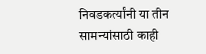निवडकर्त्यांनी या तीन सामन्यांसाठी काही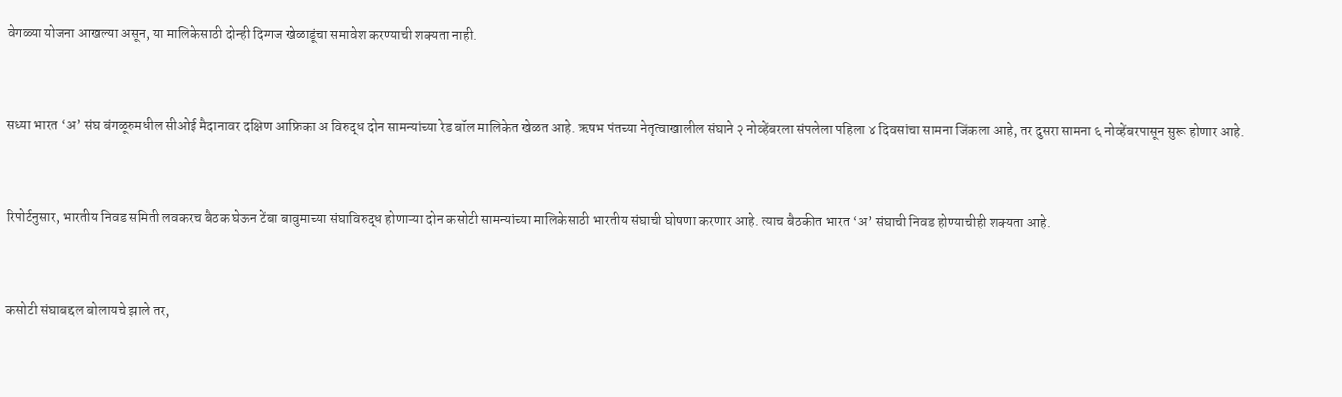वेगळ्या योजना आखल्या असून, या मालिकेसाठी दोन्ही दिग्गज खेळाडूंचा समावेश करण्याची शक्यता नाही.


सध्या भारत ‘अ’ संघ बंगळूरुमधील सीओई मैदानावर दक्षिण आफ्रिका अ विरुद्ध दोन सामन्यांच्या रेड बॉल मालिकेत खेळत आहे. ऋषभ पंतच्या नेतृत्वाखालील संघाने २ नोव्हेंबरला संपलेला पहिला ४ दिवसांचा सामना जिंकला आहे, तर दुसरा सामना ६ नोव्हेंबरपासून सुरू होणार आहे.


रिपोर्टनुसार, भारतीय निवड समिती लवकरच बैठक घेऊन टेंबा बावुमाच्या संघाविरुद्ध होणाऱ्या दोन कसोटी सामन्यांच्या मालिकेसाठी भारतीय संघाची घोषणा करणार आहे. त्याच बैठकीत भारत ‘अ’ संघाची निवड होण्याचीही शक्यता आहे.


कसोटी संघाबद्दल बोलायचे झाले तर,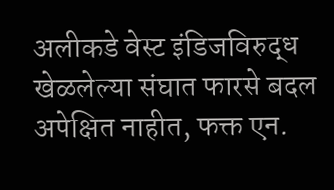अलीकडे वेस्ट इंडिजविरुद्ध खेळलेल्या संघात फारसे बदल अपेक्षित नाहीत, फक्त एन.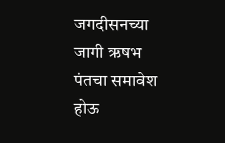जगदीसनच्या जागी ऋषभ पंतचा समावेश होऊ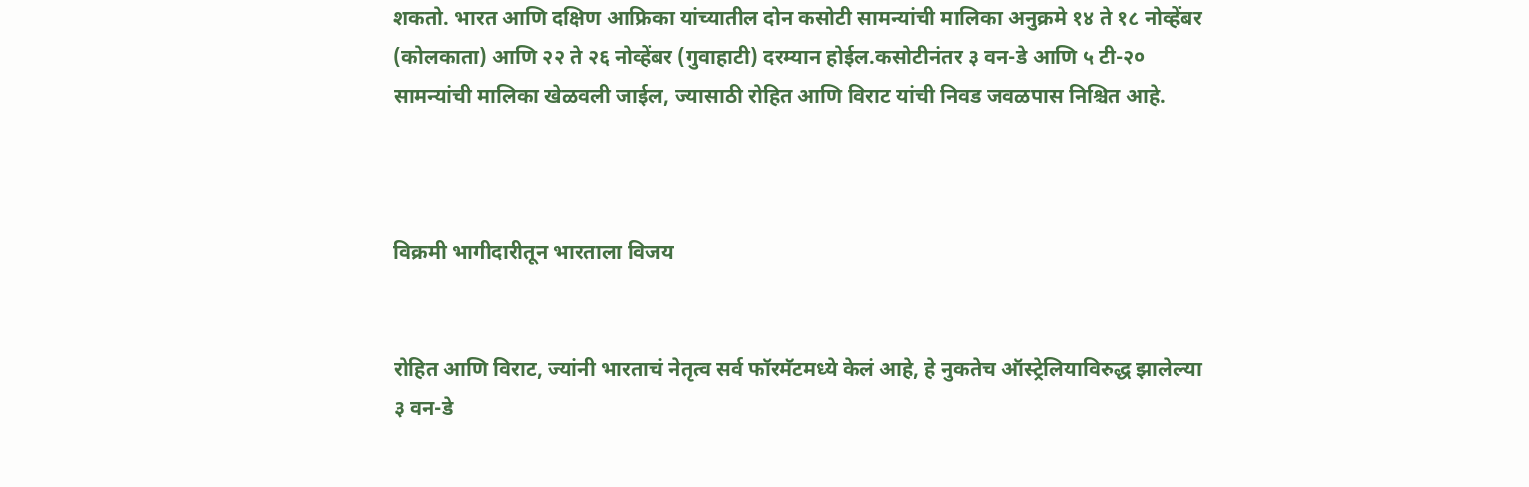शकतो. भारत आणि दक्षिण आफ्रिका यांच्यातील दोन कसोटी सामन्यांची मालिका अनुक्रमे १४ ते १८ नोव्हेंबर (कोलकाता) आणि २२ ते २६ नोव्हेंबर (गुवाहाटी) दरम्यान होईल.कसोटीनंतर ३ वन-डे आणि ५ टी-२० सामन्यांची मालिका खेळवली जाईल, ज्यासाठी रोहित आणि विराट यांची निवड जवळपास निश्चित आहे.



विक्रमी भागीदारीतून भारताला विजय


रोहित आणि विराट, ज्यांनी भारताचं नेतृत्व सर्व फॉरमॅटमध्ये केलं आहे, हे नुकतेच ऑस्ट्रेलियाविरुद्ध झालेल्या ३ वन-डे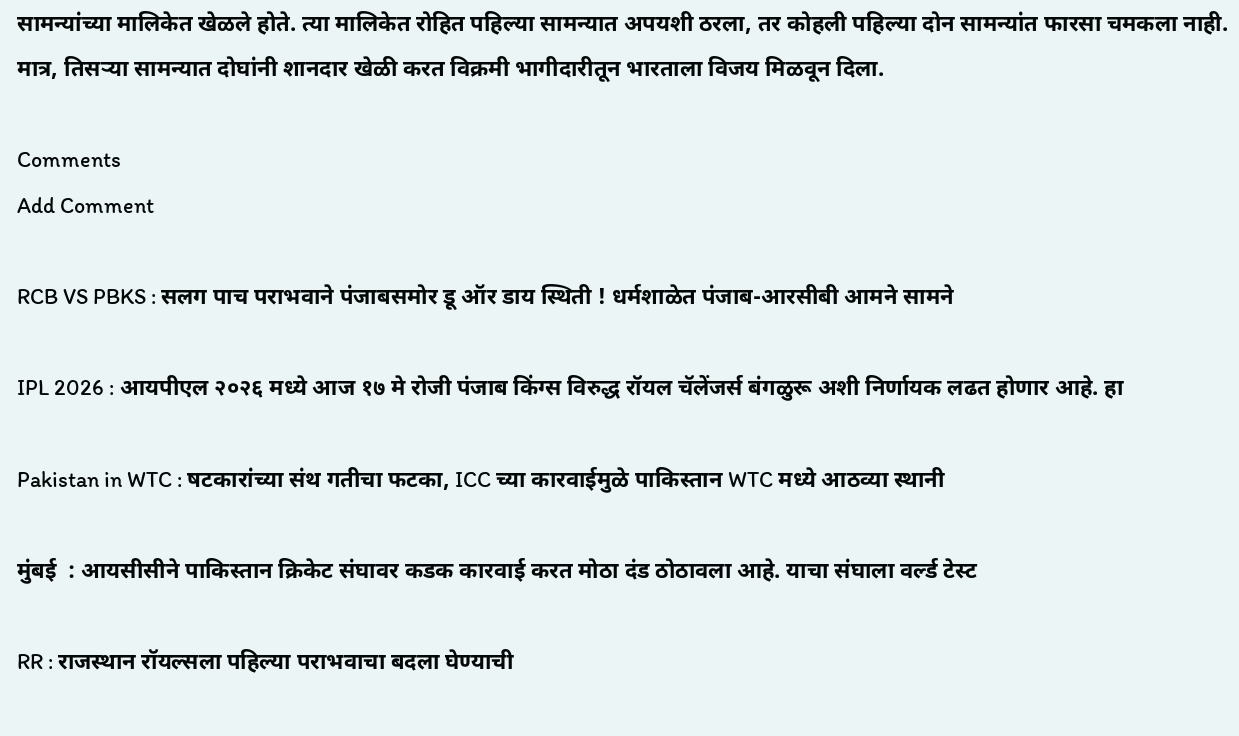सामन्यांच्या मालिकेत खेळले होते. त्या मालिकेत रोहित पहिल्या सामन्यात अपयशी ठरला, तर कोहली पहिल्या दोन सामन्यांत फारसा चमकला नाही. मात्र, तिसऱ्या सामन्यात दोघांनी शानदार खेळी करत विक्रमी भागीदारीतून भारताला विजय मिळवून दिला.

Comments
Add Comment

RCB VS PBKS : सलग पाच पराभवाने पंजाबसमोर डू ऑर डाय स्थिती ! धर्मशाळेत पंजाब-आरसीबी आमने सामने

IPL 2026 : आयपीएल २०२६ मध्ये आज १७ मे रोजी पंजाब किंग्स विरुद्ध रॉयल चॅलेंजर्स बंगळुरू अशी निर्णायक लढत होणार आहे. हा

Pakistan in WTC : षटकारांच्या संथ गतीचा फटका, ICC च्या कारवाईमुळे पाकिस्तान WTC मध्ये आठव्या स्थानी

मुंबई  : आयसीसीने पाकिस्तान क्रिकेट संघावर कडक कारवाई करत मोठा दंड ठोठावला आहे. याचा संघाला वर्ल्ड टेस्ट

RR : राजस्थान रॉयल्सला पहिल्या पराभवाचा बदला घेण्याची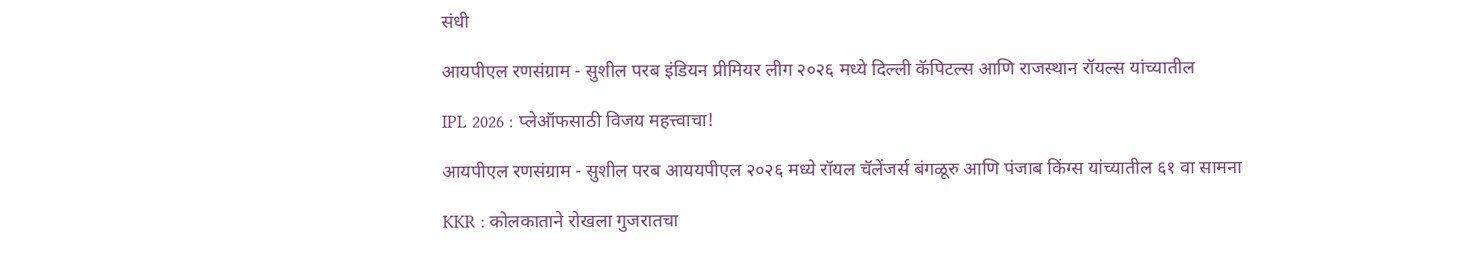संधी

आयपीएल रणसंग्राम - सुशील परब इंडियन प्रीमियर लीग २०२६ मध्ये दिल्ली कॅपिटल्स आणि राजस्थान रॉयल्स यांच्यातील

IPL 2026 : प्लेऑफसाठी विजय महत्त्वाचा!

आयपीएल रणसंग्राम - सुशील परब आययपीएल २०२६ मध्ये रॉयल चॅलेंजर्स बंगळूरु आणि पंजाब किंग्स यांच्यातील ६१ वा सामना

KKR : कोलकाताने रोखला गुजरातचा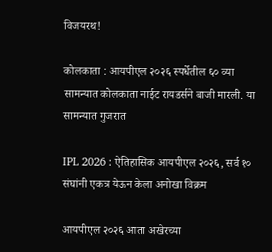विजयरथ!

कोलकाता : आयपीएल २०२६ स्पर्धेतील ६० व्या सामन्यात कोलकाता नाईट रायडर्सने बाजी मारली. या सामन्यात गुजरात

IPL 2026 : ऐतिहासिक आयपीएल २०२६, सर्व १० संघांनी एकत्र येऊन केला अनोखा विक्रम

आयपीएल २०२६ आता अखेरच्या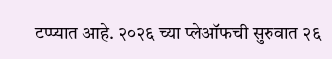टप्प्यात आहे. २०२६ च्या प्लेऑफची सुरुवात २६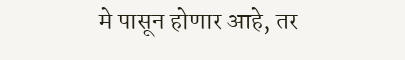मे पासून होणार आहे, तर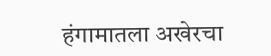हंगामातला अखेरचा